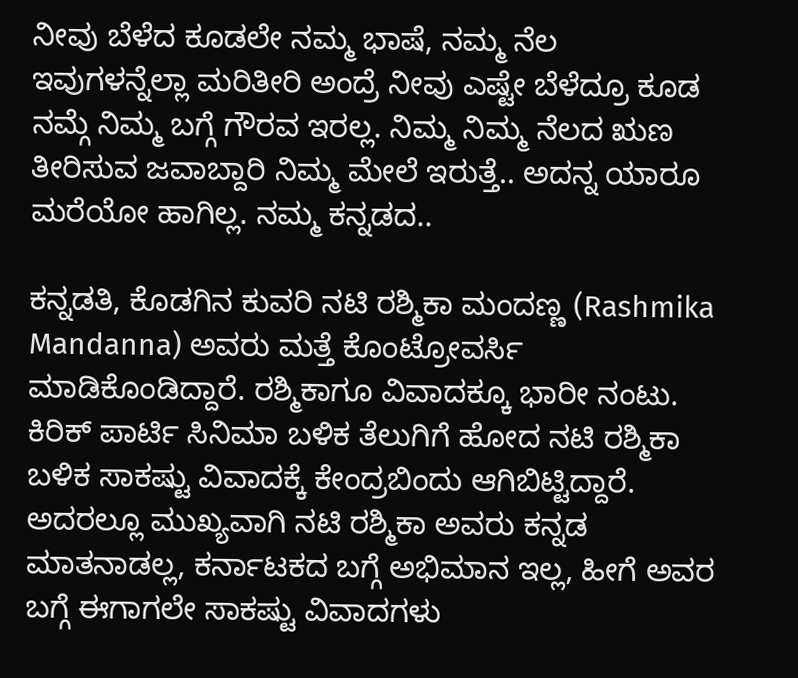ನೀವು ಬೆಳೆದ ಕೂಡಲೇ ನಮ್ಮ ಭಾಷೆ, ನಮ್ಮ ನೆಲ ಇವುಗಳನ್ನೆಲ್ಲಾ ಮರಿತೀರಿ ಅಂದ್ರೆ ನೀವು ಎಷ್ಟೇ ಬೆಳೆದ್ರೂ ಕೂಡ ನಮ್ಗೆ ನಿಮ್ಮ ಬಗ್ಗೆ ಗೌರವ ಇರಲ್ಲ. ನಿಮ್ಮ ನಿಮ್ಮ ನೆಲದ ಋಣ ತೀರಿಸುವ ಜವಾಬ್ದಾರಿ ನಿಮ್ಮ ಮೇಲೆ ಇರುತ್ತೆ.. ಅದನ್ನ ಯಾರೂ ಮರೆಯೋ ಹಾಗಿಲ್ಲ. ನಮ್ಮ ಕನ್ನಡದ..

ಕನ್ನಡತಿ, ಕೊಡಗಿನ ಕುವರಿ ನಟಿ ರಶ್ಮಿಕಾ ಮಂದಣ್ಣ (Rashmika Mandanna) ಅವರು ಮತ್ತೆ ಕೊಂಟ್ರೋವರ್ಸಿ ಮಾಡಿಕೊಂಡಿದ್ದಾರೆ. ರಶ್ಮಿಕಾಗೂ ವಿವಾದಕ್ಕೂ ಭಾರೀ ನಂಟು. ಕಿರಿಕ್ ಪಾರ್ಟಿ ಸಿನಿಮಾ ಬಳಿಕ ತೆಲುಗಿಗೆ ಹೋದ ನಟಿ ರಶ್ಮಿಕಾ ಬಳಿಕ ಸಾಕಷ್ಟು ವಿವಾದಕ್ಕೆ ಕೇಂದ್ರಬಿಂದು ಆಗಿಬಿಟ್ಟಿದ್ದಾರೆ. ಅದರಲ್ಲೂ ಮುಖ್ಯವಾಗಿ ನಟಿ ರಶ್ಮಿಕಾ ಅವರು ಕನ್ನಡ ಮಾತನಾಡಲ್ಲ, ಕರ್ನಾಟಕದ ಬಗ್ಗೆ ಅಭಿಮಾನ ಇಲ್ಲ, ಹೀಗೆ ಅವರ ಬಗ್ಗೆ ಈಗಾಗಲೇ ಸಾಕಷ್ಟು ವಿವಾದಗಳು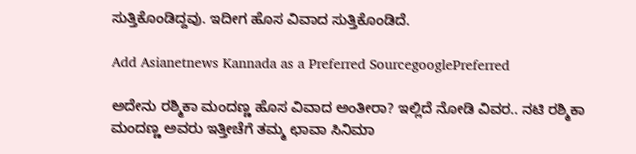ಸುತ್ತಿಕೊಂಡಿದ್ದವು. ಇದೀಗ ಹೊಸ ವಿವಾದ ಸುತ್ತಿಕೊಂಡಿದೆ.

Add Asianetnews Kannada as a Preferred SourcegooglePreferred

ಅದೇನು ರಶ್ಮಿಕಾ ಮಂದಣ್ಣ ಹೊಸ ವಿವಾದ ಅಂತೀರಾ? ಇಲ್ಲಿದೆ ನೋಡಿ ವಿವರ.. ನಟಿ ರಶ್ಮಿಕಾ ಮಂದಣ್ಣ ಅವರು ಇತ್ತೀಚೆಗೆ ತಮ್ಮ ಛಾವಾ ಸಿನಿಮಾ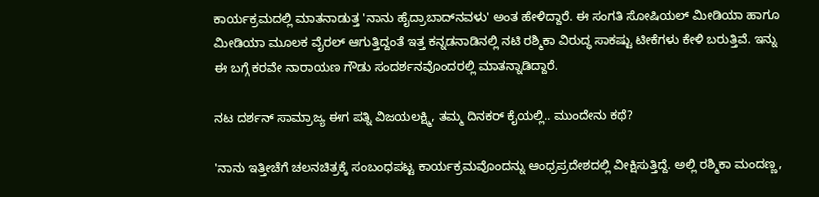ಕಾರ್ಯಕ್ರಮದಲ್ಲಿ ಮಾತನಾಡುತ್ತ 'ನಾನು ಹೈದ್ರಾಬಾದ್‌ನವಳು' ಅಂತ ಹೇಳಿದ್ದಾರೆ. ಈ ಸಂಗತಿ ಸೋಷಿಯಲ್ ಮೀಡಿಯಾ ಹಾಗೂ ಮೀಡಿಯಾ ಮೂಲಕ ವೈರಲ್ ಆಗುತ್ತಿದ್ದಂತೆ ಇತ್ತ ಕನ್ನಡನಾಡಿನಲ್ಲಿ ನಟಿ ರಶ್ಮಿಕಾ ವಿರುದ್ಧ ಸಾಕಷ್ಟು ಟೀಕೆಗಳು ಕೇಳಿ ಬರುತ್ತಿವೆ. ಇನ್ನು ಈ ಬಗ್ಗೆ ಕರವೇ ನಾರಾಯಣ ಗೌಡು ಸಂದರ್ಶನವೊಂದರಲ್ಲಿ ಮಾತನ್ನಾಡಿದ್ದಾರೆ.

ನಟ ದರ್ಶನ್ ಸಾಮ್ರಾಜ್ಯ ಈಗ ಪತ್ನಿ ವಿಜಯಲಕ್ಷ್ಮಿ, ತಮ್ಮ ದಿನಕರ್ ಕೈಯಲ್ಲಿ.. ಮುಂದೇನು ಕಥೆ?

'ನಾನು ಇತ್ತೀಚೆಗೆ ಚಲನಚಿತ್ರಕ್ಕೆ ಸಂಬಂಧಪಟ್ಟ ಕಾರ್ಯಕ್ರಮವೊಂದನ್ನು ಆಂಧ್ರಪ್ರದೇಶದಲ್ಲಿ ವೀಕ್ಷಿಸುತ್ತಿದ್ದೆ. ಅಲ್ಲಿ ರಶ್ಮಿಕಾ ಮಂದಣ್ಣ,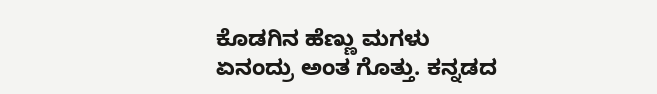ಕೊಡಗಿನ ಹೆಣ್ಣು ಮಗಳು ಏನಂದ್ರು ಅಂತ ಗೊತ್ತು. ಕನ್ನಡದ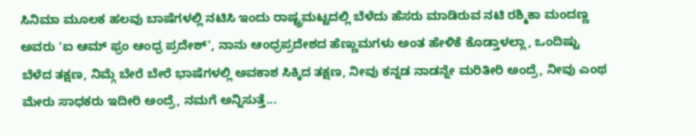ಸಿನಿಮಾ ಮೂಲಕ ಹಲವು ಬಾಷೆಗಳಲ್ಲಿ ನಟಿಸಿ ಇಂದು ರಾಷ್ಟ್ರಮಟ್ಟದಲ್ಲಿ ಬೆಳೆದು ಹೆಸರು ಮಾಡಿರುವ ನಟಿ ರಶ್ಮಿಕಾ ಮಂದಣ್ಣ ಅವರು 'ಐ ಆಮ್ ಫ್ರಂ ಆಂಧ್ರ ಪ್ರದೇಶ್', ನಾನು ಆಂಧ್ರಪ್ರದೇಶದ ಹೆಣ್ಣುಮಗಳು ಅಂತ ಹೇಳಿಕೆ ಕೊಡ್ತಾಳಲ್ಲಾ, ಒಂದಿಷ್ಟು ಬೆಳೆದ ತಕ್ಷಣ, ನಿಮ್ಗೆ ಬೇರೆ ಬೇರೆ ಭಾಷೆಗಳಲ್ಲಿ ಅವಕಾಶ ಸಿಕ್ಕಿದ ತಕ್ಷಣ, ನೀವು ಕನ್ನಡ ನಾಡನ್ನೇ ಮರಿತೀರಿ ಅಂದ್ರೆ, ನೀವು ಎಂಥ ಮೇರು ಸಾಧಕರು ಇದೀರಿ ಅಂದ್ರೆ, ನಮಗೆ ಅನ್ನಿಸುತ್ತೆ...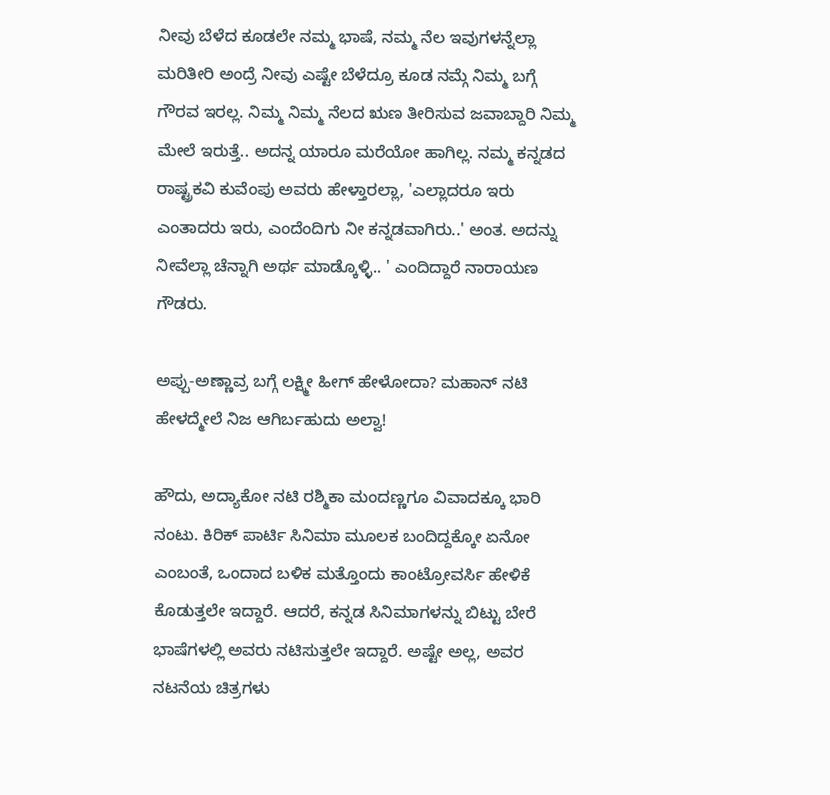ನೀವು ಬೆಳೆದ ಕೂಡಲೇ ನಮ್ಮ ಭಾಷೆ, ನಮ್ಮ ನೆಲ ಇವುಗಳನ್ನೆಲ್ಲಾ ಮರಿತೀರಿ ಅಂದ್ರೆ ನೀವು ಎಷ್ಟೇ ಬೆಳೆದ್ರೂ ಕೂಡ ನಮ್ಗೆ ನಿಮ್ಮ ಬಗ್ಗೆ ಗೌರವ ಇರಲ್ಲ. ನಿಮ್ಮ ನಿಮ್ಮ ನೆಲದ ಋಣ ತೀರಿಸುವ ಜವಾಬ್ದಾರಿ ನಿಮ್ಮ ಮೇಲೆ ಇರುತ್ತೆ.. ಅದನ್ನ ಯಾರೂ ಮರೆಯೋ ಹಾಗಿಲ್ಲ. ನಮ್ಮ ಕನ್ನಡದ ರಾಷ್ಟ್ರಕವಿ ಕುವೆಂಪು ಅವರು ಹೇಳ್ತಾರಲ್ಲಾ, 'ಎಲ್ಲಾದರೂ ಇರು ಎಂತಾದರು ಇರು, ಎಂದೆಂದಿಗು ನೀ ಕನ್ನಡವಾಗಿರು..' ಅಂತ. ಅದನ್ನು ನೀವೆಲ್ಲಾ ಚೆನ್ನಾಗಿ ಅರ್ಥ ಮಾಡ್ಕೊಳ್ಳಿ.. ' ಎಂದಿದ್ದಾರೆ ನಾರಾಯಣ ಗೌಡರು.

ಅಪ್ಪು-ಅಣ್ಣಾವ್ರ ಬಗ್ಗೆ ಲಕ್ಷ್ಮೀ ಹೀಗ್ ಹೇಳೋದಾ? ಮಹಾನ್ ನಟಿ ಹೇಳದ್ಮೇಲೆ ನಿಜ ಆಗಿರ್ಬಹುದು ಅಲ್ವಾ!

ಹೌದು, ಅದ್ಯಾಕೋ ನಟಿ ರಶ್ಮಿಕಾ ಮಂದಣ್ಣಗೂ ವಿವಾದಕ್ಕೂ ಭಾರಿ ನಂಟು. ಕಿರಿಕ್ ಪಾರ್ಟಿ ಸಿನಿಮಾ ಮೂಲಕ ಬಂದಿದ್ದಕ್ಕೋ ಏನೋ ಎಂಬಂತೆ, ಒಂದಾದ ಬಳಿಕ ಮತ್ತೊಂದು ಕಾಂಟ್ರೋವರ್ಸಿ ಹೇಳಿಕೆ ಕೊಡುತ್ತಲೇ ಇದ್ದಾರೆ. ಆದರೆ, ಕನ್ನಡ ಸಿನಿಮಾಗಳನ್ನು ಬಿಟ್ಟು ಬೇರೆ ಭಾಷೆಗಳಲ್ಲಿ ಅವರು ನಟಿಸುತ್ತಲೇ ಇದ್ದಾರೆ. ಅಷ್ಟೇ ಅಲ್ಲ, ಅವರ ನಟನೆಯ ಚಿತ್ರಗಳು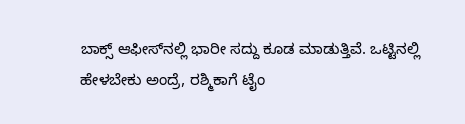ಬಾಕ್ಸ್ ಆಫೀಸ್‌ನಲ್ಲಿ ಭಾರೀ ಸದ್ದು ಕೂಡ ಮಾಡುತ್ತಿವೆ. ಒಟ್ಟಿನಲ್ಲಿ ಹೇಳಬೇಕು ಅಂದ್ರೆ, ರಶ್ಮಿಕಾಗೆ ಟೈಂ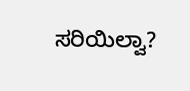ಸರಿಯಿಲ್ವಾ?